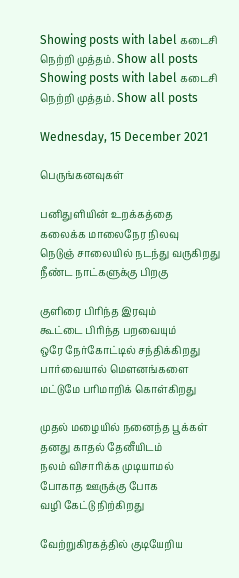Showing posts with label கடைசி நெற்றி முத்தம். Show all posts
Showing posts with label கடைசி நெற்றி முத்தம். Show all posts

Wednesday, 15 December 2021

பெருங்கனவுகள்

பனிதுளியின் உறக்கத்தை
கலைக்க மாலைநேர நிலவு
நெடுஞ் சாலையில் நடந்து வருகிறது
நீண்ட நாட்களுக்கு பிறகு

குளிரை பிரிந்த இரவும்
கூட்டை பிரிந்த பறவையும்
ஒரே நேர்கோட்டில் சந்திக்கிறது
பார்வையால் மௌனங்களை
மட்டுமே பரிமாறிக் கொள்கிறது

முதல் மழையில் நனைந்த பூக்கள்
தனது காதல் தேனீயிடம்
நலம் விசாரிக்க முடியாமல்
போகாத ஊருக்கு போக
வழி கேட்டு நிற்கிறது

வேற்றுகிரகத்தில் குடியேறிய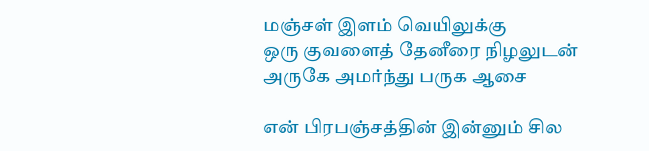மஞ்சள் இளம் வெயிலுக்கு
ஒரு குவளைத் தேனீரை நிழலுடன்
அருகே அமர்ந்து பருக ஆசை

என் பிரபஞ்சத்தின் இன்னும் சில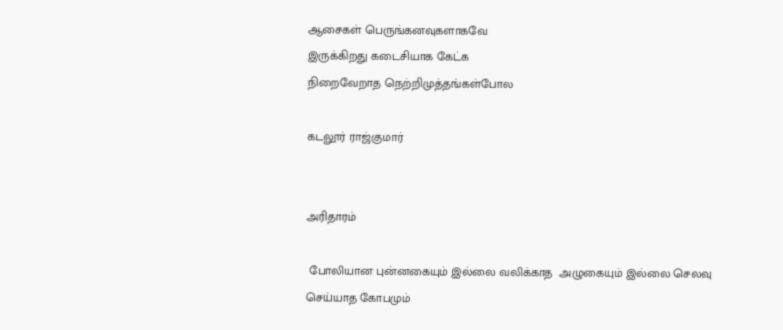ஆசைகள் பெருங்கனவுகளாகவே
இருக்கிறது கடைசியாக கேட்க
நிறைவேறாத நெற்றிமுத்தங்கள்போல

கடலூர் ராஜ்குமார்


அரிதாரம்

 போலியான புன்னகையும் இல்லை வலிக்காத  அழுகையும் இல்லை செலவு செய்யாத கோபமும்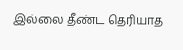இல்லை தீண்ட தெரியாத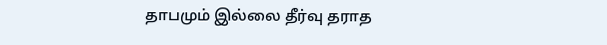தாபமும் இல்லை தீர்வு தராத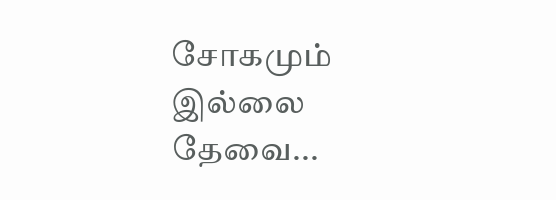சோகமும் இல்லை தேவை...